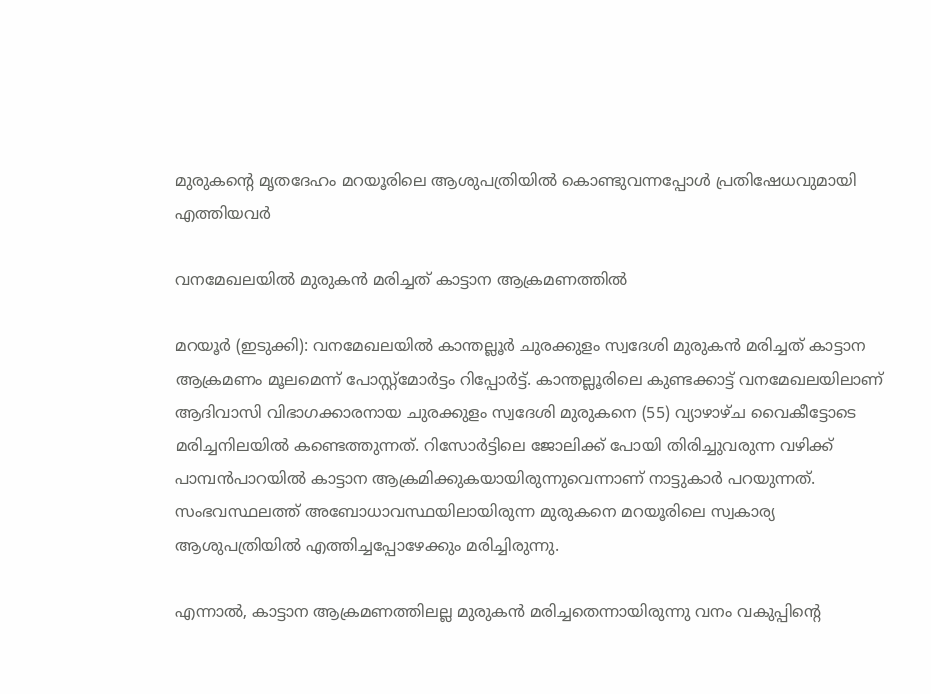മുരുകന്‍റെ മൃതദേഹം മറയൂരിലെ ആശുപത്രിയിൽ കൊണ്ടുവന്നപ്പോൾ പ്രതിഷേധവുമായി എത്തിയവർ

വനമേഖലയിൽ മുരുകൻ മരിച്ചത് കാട്ടാന ആക്രമണത്തിൽ

മറയൂർ (ഇടുക്കി): വനമേഖലയിൽ കാന്തല്ലൂർ ചുരക്കുളം സ്വദേശി മുരുകൻ മരിച്ചത് കാട്ടാന ആക്രമണം മൂലമെന്ന് പോസ്റ്റ്മോർട്ടം റിപ്പോർട്ട്. കാന്തല്ലൂരിലെ കുണ്ടക്കാട്ട് വനമേഖലയിലാണ് ആദിവാസി വിഭാഗക്കാരനായ ചുരക്കുളം സ്വദേശി മുരുകനെ (55) വ്യാഴാഴ്ച വൈകീട്ടോടെ മരിച്ചനിലയിൽ കണ്ടെത്തുന്നത്. റിസോർട്ടിലെ ജോലിക്ക് പോയി തിരിച്ചുവരുന്ന വഴിക്ക് പാമ്പൻപാറയിൽ കാട്ടാന ആക്രമിക്കുകയായിരുന്നുവെന്നാണ് നാട്ടുകാർ പറയുന്നത്. സംഭവസ്ഥലത്ത് അബോധാവസ്ഥയിലായിരുന്ന മുരുകനെ മറയൂരിലെ സ്വകാര്യ ആശുപത്രിയിൽ എത്തിച്ചപ്പോഴേക്കും മരിച്ചിരുന്നു.

എന്നാൽ, കാട്ടാന ആക്രമണത്തിലല്ല മുരുകൻ മരിച്ചതെന്നായിരുന്നു വനം വകുപ്പിന്‍റെ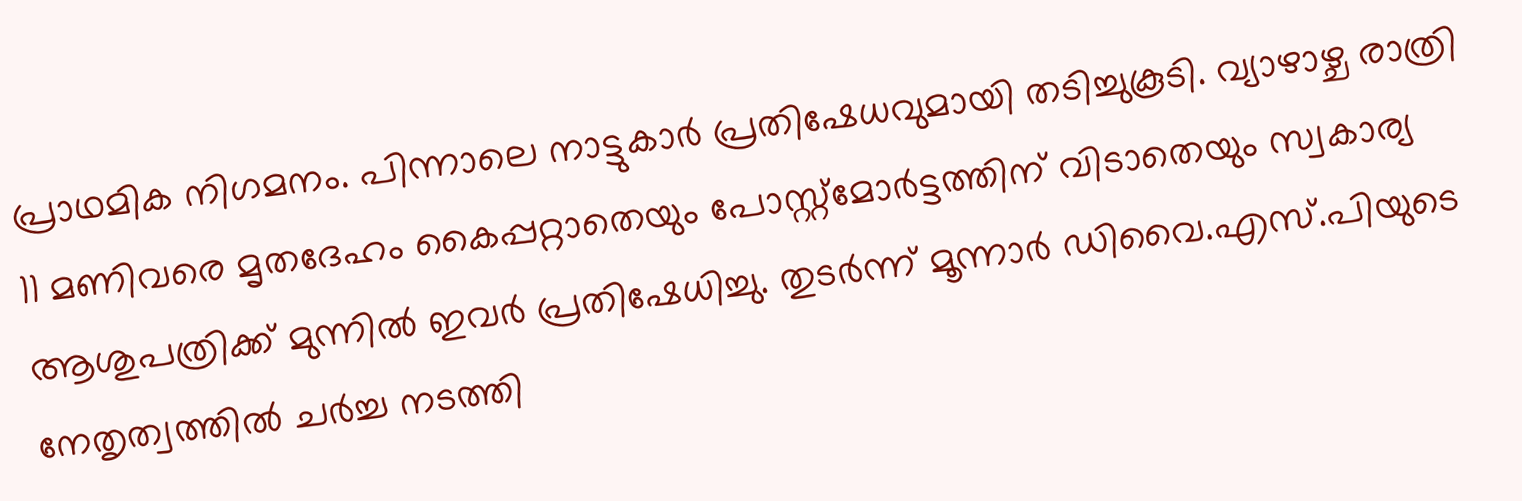പ്രാഥമിക നിഗമനം. പിന്നാലെ നാട്ടുകാർ പ്രതിഷേധവുമായി തടിച്ചുകൂടി. വ്യാഴാഴ്ച രാത്രി 11 മണിവരെ മൃതദേഹം കൈപ്പറ്റാതെയും പോസ്റ്റ്മോർട്ടത്തിന് വിടാതെയും സ്വകാര്യ ആശുപത്രിക്ക് മുന്നിൽ ഇവർ പ്രതിഷേധിച്ചു. തുടർന്ന് മൂന്നാർ ഡിവൈ.എസ്.പിയുടെ നേതൃത്വത്തിൽ ചർച്ച നടത്തി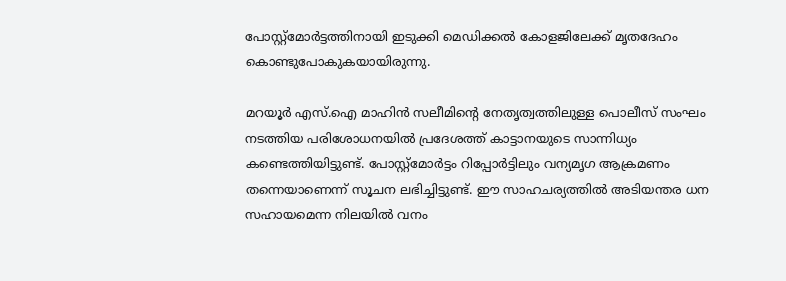പോസ്റ്റ്മോർട്ടത്തിനായി ഇടുക്കി മെഡിക്കൽ കോളജിലേക്ക് മൃതദേഹം കൊണ്ടുപോകുകയായിരുന്നു.

മറയൂർ എസ്.ഐ മാഹിൻ സലീമിന്‍റെ നേതൃത്വത്തിലുള്ള പൊലീസ് സംഘം നടത്തിയ പരിശോധനയിൽ പ്രദേശത്ത് കാട്ടാനയുടെ സാന്നിധ്യം കണ്ടെത്തിയിട്ടുണ്ട്. പോസ്റ്റ്മോർട്ടം റിപ്പോർട്ടിലും വന്യമൃഗ ആക്രമണം തന്നെയാണെന്ന് സൂചന ലഭിച്ചിട്ടുണ്ട്. ഈ സാഹചര്യത്തിൽ അടിയന്തര ധന സഹായമെന്ന നിലയിൽ വനം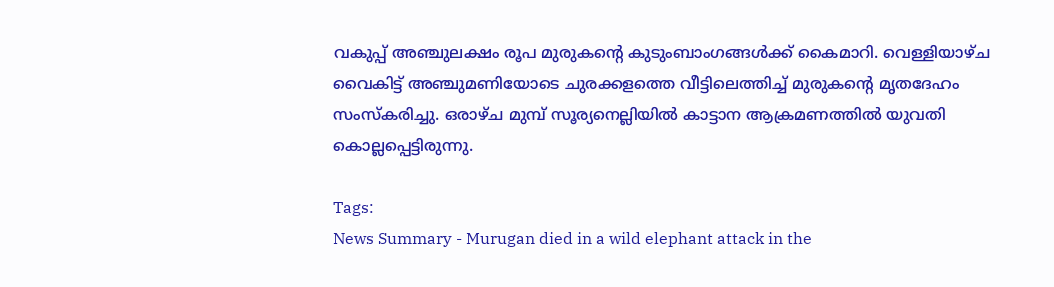വകുപ്പ് അഞ്ചുലക്ഷം രൂപ മുരുകന്റെ കുടുംബാംഗങ്ങൾക്ക് കൈമാറി. വെള്ളിയാഴ്ച വൈകിട്ട് അഞ്ചുമണിയോടെ ചുരക്കളത്തെ വീട്ടിലെത്തിച്ച് മുരുകന്റെ മൃതദേഹം സംസ്കരിച്ചു. ഒരാഴ്ച മുമ്പ് സൂര്യനെല്ലിയിൽ കാട്ടാന ആക്രമണത്തിൽ യുവതി കൊല്ലപ്പെട്ടിരുന്നു.

Tags:
News Summary - Murugan died in a wild elephant attack in the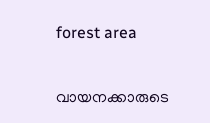forest area

വായനക്കാരുടെ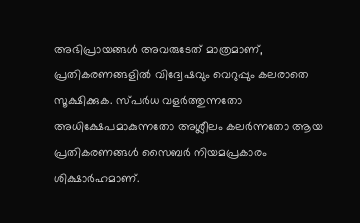അഭിപ്രായങ്ങള്‍ അവരുടേത് മാത്രമാണ്, പ്രതികരണങ്ങളിൽ വിദ്വേഷവും വെറുപ്പും കലരാതെ സൂക്ഷിക്കുക. സ്പർധ വളർത്തുന്നതോ അധിക്ഷേപമാകുന്നതോ അശ്ലീലം കലർന്നതോ ആയ പ്രതികരണങ്ങൾ സൈബർ നിയമപ്രകാരം ശിക്ഷാർഹമാണ്.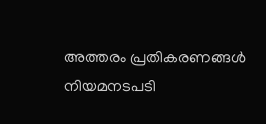അത്തരം പ്രതികരണങ്ങൾ നിയമനടപടി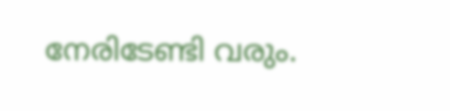നേരിടേണ്ടി വരും.